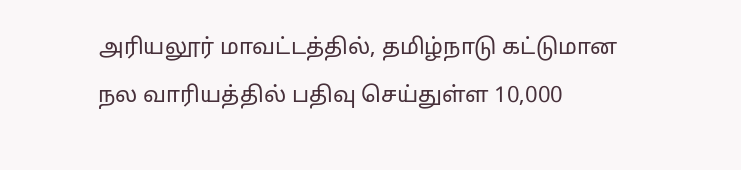அரியலூர் மாவட்டத்தில், தமிழ்நாடு கட்டுமான நல வாரியத்தில் பதிவு செய்துள்ள 10,000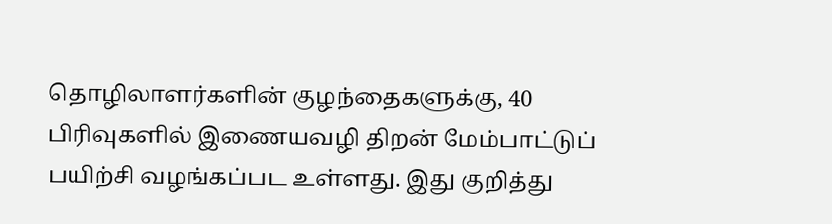தொழிலாளர்களின் குழந்தைகளுக்கு, 40 பிரிவுகளில் இணையவழி திறன் மேம்பாட்டுப் பயிற்சி வழங்கப்பட உள்ளது. இது குறித்து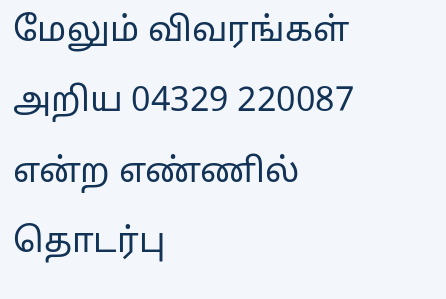மேலும் விவரங்கள் அறிய 04329 220087 என்ற எண்ணில் தொடர்பு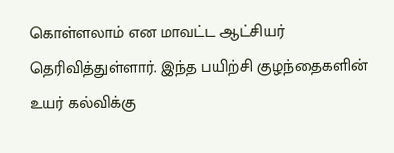கொள்ளலாம் என மாவட்ட ஆட்சியர் தெரிவித்துள்ளார். இந்த பயிற்சி குழந்தைகளின் உயர் கல்விக்கு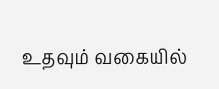உதவும் வகையில்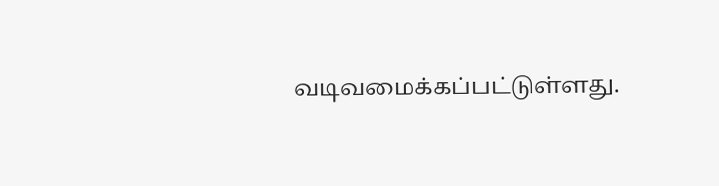வடிவமைக்கப்பட்டுள்ளது.